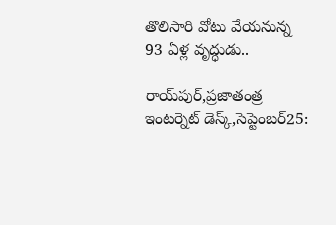తొలిసారి వోటు వేయనున్న 93 ఏళ్ల వృద్ధుడు..

రాయ్‌పుర్‌,ప్రజాతంత్ర ఇంటర్నెట్‌ ‌డెస్క్,సెప్టెంబర్‌25: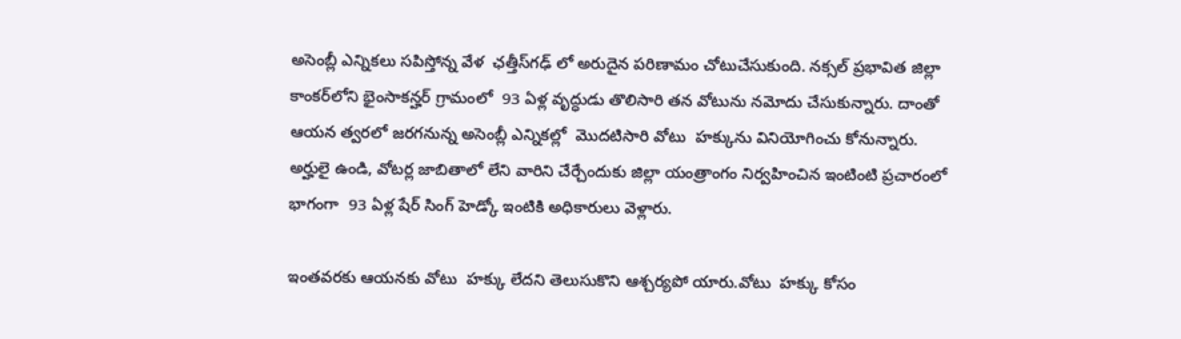అసెంబ్లీ ఎన్నికలు సపిస్తోన్న వేళ  ఛత్తీస్‌గఢ్‌ ‌లో అరుదైన పరిణామం చోటుచేసుకుంది. నక్సల్‌ ‌ప్రభావిత జిల్లా కాంకర్‌లోని భైంసాకన్హర్‌ ‌గ్రామంలో  93 ఏళ్ల వృద్ధుడు తొలిసారి తన వోటును నమోదు చేసుకున్నారు. దాంతో ఆయన త్వరలో జరగనున్న అసెంబ్లీ ఎన్నికల్లో  మొదటిసారి వోటు  హక్కును వినియోగించు కోనున్నారు. అర్హులై ఉండి, వోటర్ల జాబితాలో లేని వారిని చేర్చేందుకు జిల్లా యంత్రాంగం నిర్వహించిన ఇంటింటి ప్రచారంలో భాగంగా  93 ఏళ్ల షేర్‌ ‌సింగ్‌ ‌హెడ్కో ఇంటికి అధికారులు వెళ్లారు.

ఇంతవరకు ఆయనకు వోటు  హక్కు లేదని తెలుసుకొని ఆశ్చర్యపో యారు.వోటు  హక్కు కోసం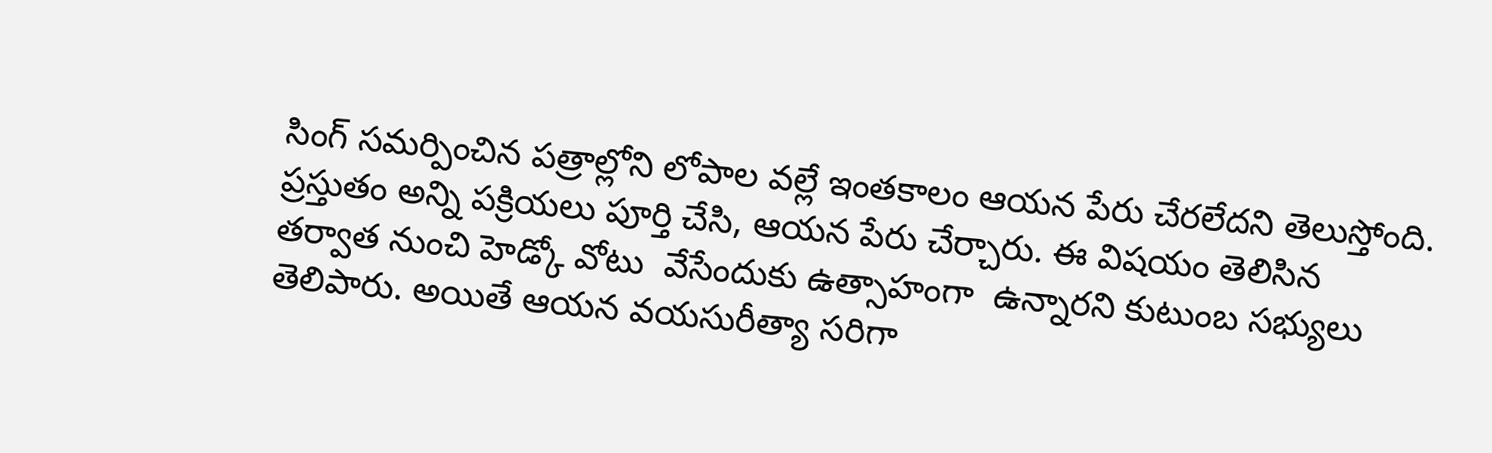సింగ్‌ ‌సమర్పించిన పత్రాల్లోని లోపాల వల్లే ఇంతకాలం ఆయన పేరు చేరలేదని తెలుస్తోంది. ప్రస్తుతం అన్ని పక్రియలు పూర్తి చేసి, ఆయన పేరు చేర్చారు. ఈ విషయం తెలిసిన తర్వాత నుంచి హెడ్కో వోటు  వేసేందుకు ఉత్సాహంగా  ఉన్నారని కుటుంబ సభ్యులు తెలిపారు. అయితే ఆయన వయసురీత్యా సరిగా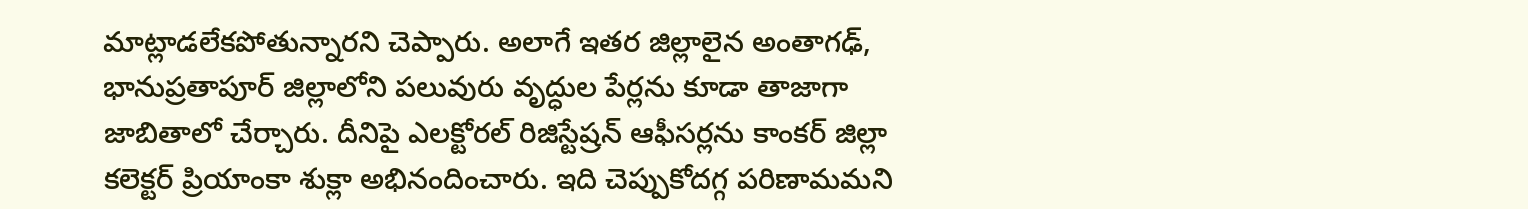మాట్లాడలేకపోతున్నారని చెప్పారు. అలాగే ఇతర జిల్లాలైన అంతాగఢ్‌, భానుప్రతాపూర్‌ ‌జిల్లాలోని పలువురు వృద్ధుల పేర్లను కూడా తాజాగా జాబితాలో చేర్చారు. దీనిపై ఎలక్టోరల్‌ ‌రిజిస్టేష్రన్‌ ఆఫీసర్లను కాంకర్‌ ‌జిల్లా కలెక్టర్‌ ‌ప్రియాంకా శుక్లా అభినందించారు. ఇది చెప్పుకోదగ్గ పరిణామమని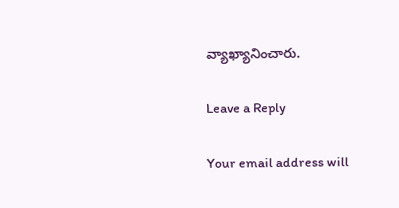వ్యాఖ్యానించారు.

Leave a Reply

Your email address will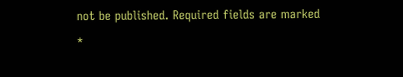not be published. Required fields are marked *